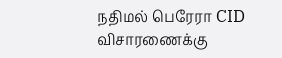நதிமல் பெரேரா CID விசாரணைக்கு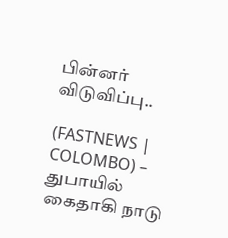பின்னர் விடுவிப்பு..

(FASTNEWS | COLOMBO) – துபாயில் கைதாகி நாடு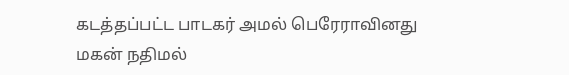கடத்தப்பட்ட பாடகர் அமல் பெரேராவினது மகன் நதிமல்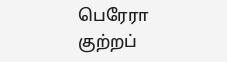பெரேரா குற்றப்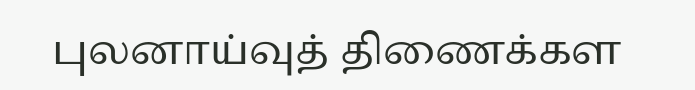புலனாய்வுத் திணைக்கள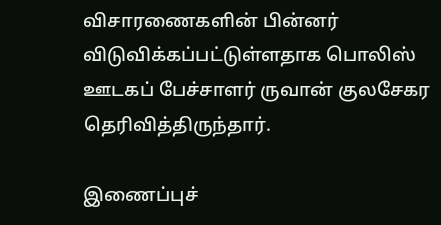விசாரணைகளின் பின்னர் விடுவிக்கப்பட்டுள்ளதாக பொலிஸ் ஊடகப் பேச்சாளர் ருவான் குலசேகர தெரிவித்திருந்தார்.

இணைப்புச்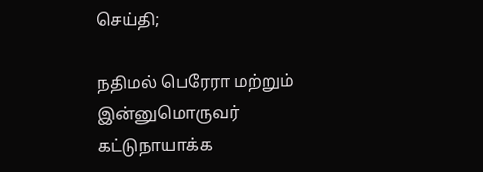செய்தி;

நதிமல் பெரேரா மற்றும் இன்னுமொருவர் கட்டுநாயாக்க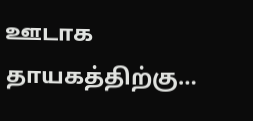ஊடாக தாயகத்திற்கு…